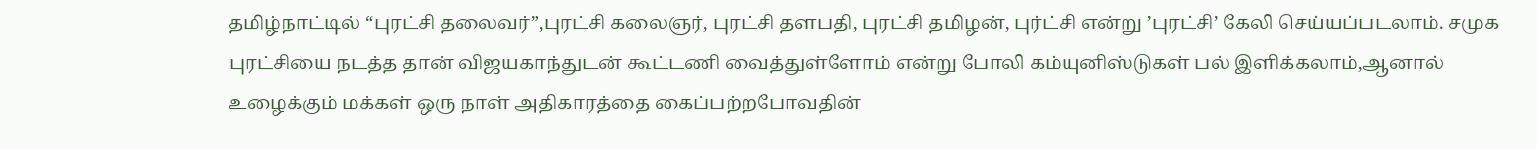தமிழ்நாட்டில் “புரட்சி தலைவர்”,புரட்சி கலைஞர், புரட்சி தளபதி, புரட்சி தமிழன், புர்ட்சி என்று ’புரட்சி’ கேலி செய்யப்படலாம். சமுக புரட்சியை நடத்த தான் விஜயகாந்துடன் கூட்டணி வைத்துள்ளோம் என்று போலி கம்யுனிஸ்டுகள் பல் இளிக்கலாம்,ஆனால் உழைக்கும் மக்கள் ஒரு நாள் அதிகாரத்தை கைப்பற்றபோவதின்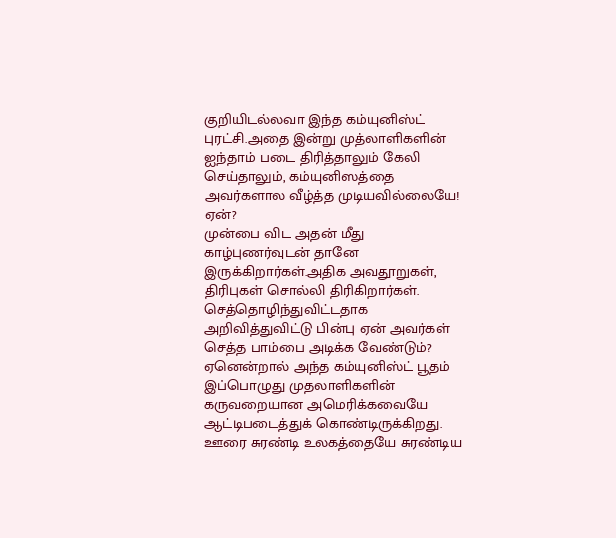குறியிடல்லவா இந்த கம்யுனிஸ்ட் புரட்சி.அதை இன்று முத்லாளிகளின் ஐந்தாம் படை திரித்தாலும் கேலி செய்தாலும், கம்யுனிஸத்தை அவர்களால வீழ்த்த முடியவில்லையே! ஏன்?
முன்பை விட அதன் மீது காழ்புணர்வுடன் தானே இருக்கிறார்கள்.அதிக அவதூறுகள், திரிபுகள் சொல்லி திரிகிறார்கள். செத்தொழிந்துவிட்டதாக அறிவித்துவிட்டு பின்பு ஏன் அவர்கள் செத்த பாம்பை அடிக்க வேண்டும்? ஏனென்றால் அந்த கம்யுனிஸ்ட் பூதம் இப்பொழுது முதலாளிகளின் கருவறையான அமெரிக்கவையே ஆட்டிபடைத்துக் கொண்டிருக்கிறது.
ஊரை சுரண்டி உலகத்தையே சுரண்டிய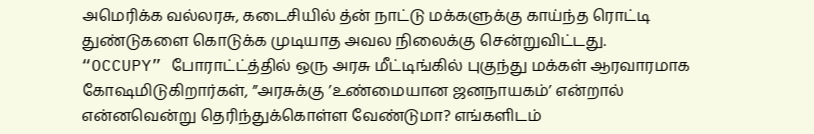அமெரிக்க வல்லரசு, கடைசியில் த்ன் நாட்டு மக்களுக்கு காய்ந்த ரொட்டி துண்டுகளை கொடுக்க முடியாத அவல நிலைக்கு சென்றுவிட்டது.
“OCCUPY” போராட்ட்த்தில் ஒரு அரசு மீட்டிங்கில் புகுந்து மக்கள் ஆரவாரமாக கோஷமிடுகிறார்கள், ”அரசுக்கு ’உண்மையான ஜனநாயகம்’ என்றால் என்னவென்று தெரிந்துக்கொள்ள வேண்டுமா? எங்களிடம்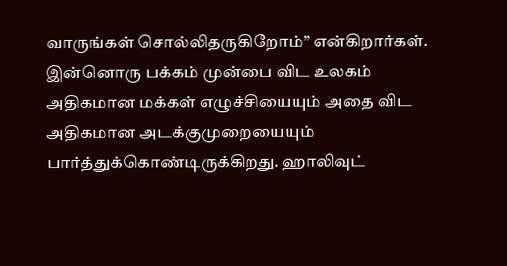வாருங்கள் சொல்லிதருகிறோம்” என்கிறார்கள்.
இன்னொரு பக்கம் முன்பை விட உலகம் அதிகமான மக்கள் எழுச்சியையும் அதை விட அதிகமான அடக்குமுறையையும் பார்த்துக்கொண்டிருக்கிறது. ஹாலிவுட்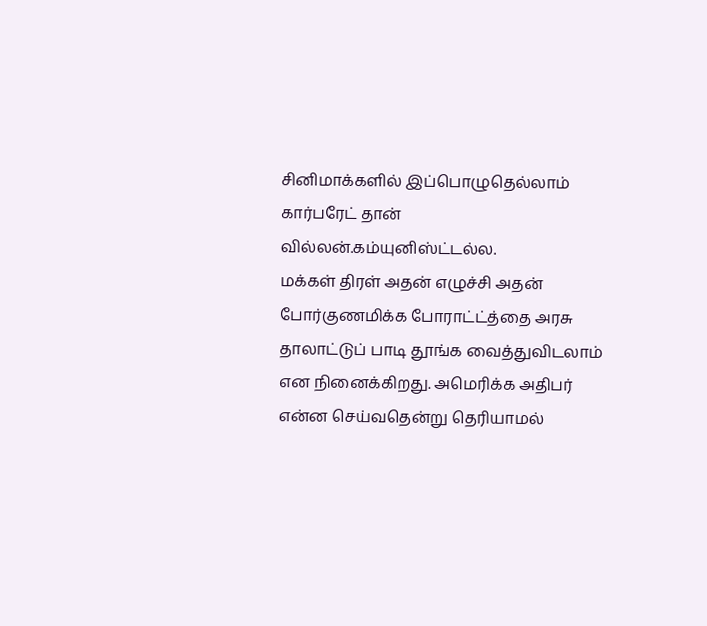சினிமாக்களில் இப்பொழுதெல்லாம் கார்பரேட் தான் வில்லன்.கம்யுனிஸ்ட்டல்ல.
மக்கள் திரள் அதன் எழுச்சி அதன் போர்குணமிக்க போராட்ட்த்தை அரசு தாலாட்டுப் பாடி தூங்க வைத்துவிடலாம் என நினைக்கிறது. அமெரிக்க அதிபர் என்ன செய்வதென்று தெரியாமல்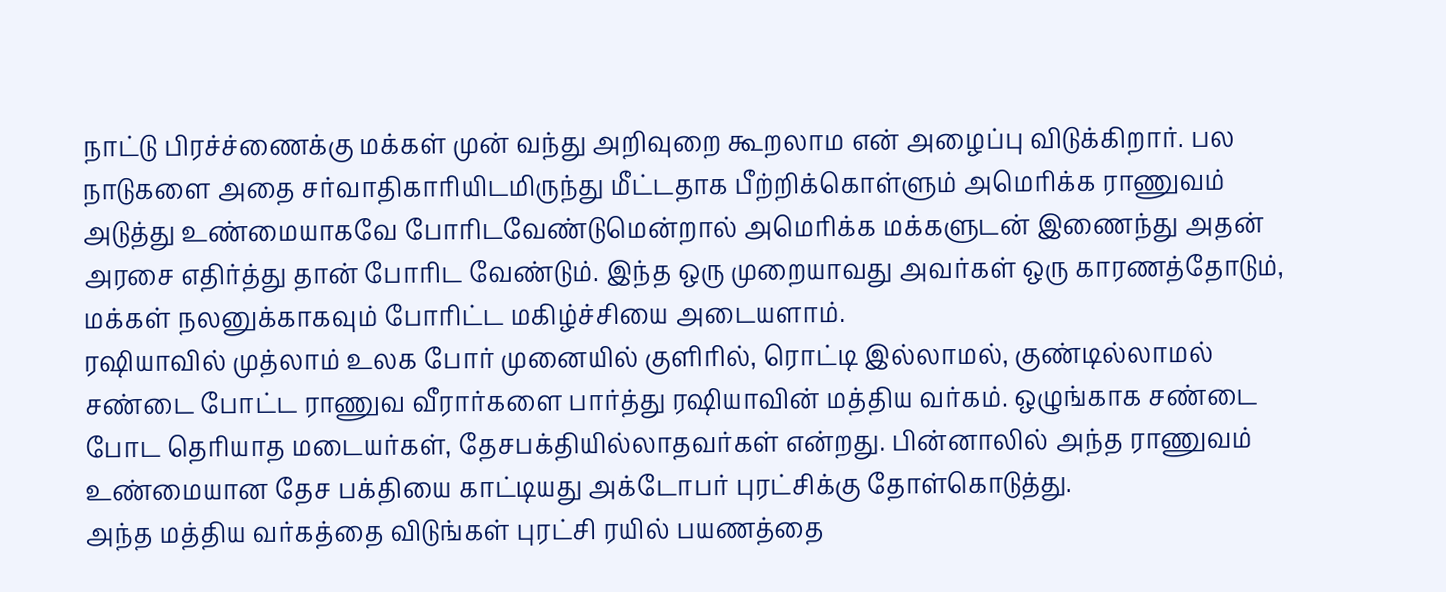நாட்டு பிரச்ச்ணைக்கு மக்கள் முன் வந்து அறிவுறை கூறலாம என் அழைப்பு விடுக்கிறார். பல நாடுகளை அதை சர்வாதிகாரியிடமிருந்து மீட்டதாக பீற்றிக்கொள்ளும் அமெரிக்க ராணுவம் அடுத்து உண்மையாகவே போரிடவேண்டுமென்றால் அமெரிக்க மக்களுடன் இணைந்து அதன் அரசை எதிர்த்து தான் போரிட வேண்டும். இந்த ஒரு முறையாவது அவர்கள் ஒரு காரணத்தோடும், மக்கள் நலனுக்காகவும் போரிட்ட மகிழ்ச்சியை அடையளாம்.
ரஷியாவில் முத்லாம் உலக போர் முனையில் குளிரில், ரொட்டி இல்லாமல், குண்டில்லாமல் சண்டை போட்ட ராணுவ வீரார்களை பார்த்து ரஷியாவின் மத்திய வர்கம். ஒழுங்காக சண்டை போட தெரியாத மடையர்கள், தேசபக்தியில்லாதவர்கள் என்றது. பின்னாலில் அந்த ராணுவம் உண்மையான தேச பக்தியை காட்டியது அக்டோபர் புரட்சிக்கு தோள்கொடுத்து.
அந்த மத்திய வர்கத்தை விடுங்கள் புரட்சி ரயில் பயணத்தை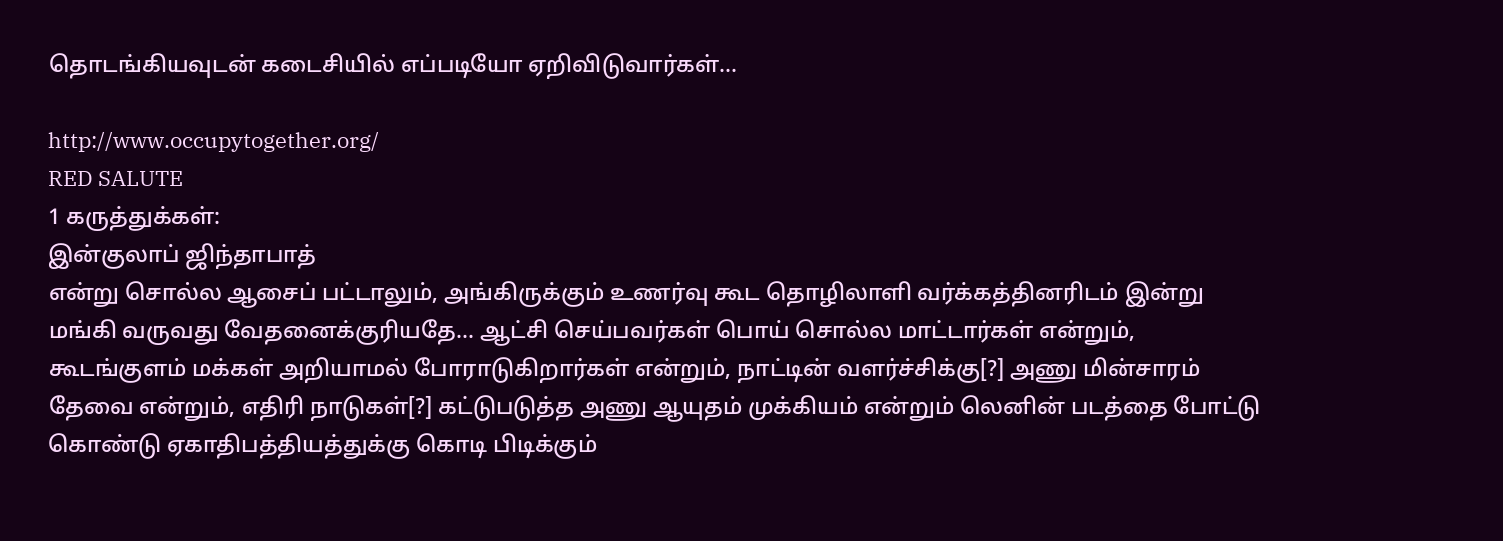தொடங்கியவுடன் கடைசியில் எப்படியோ ஏறிவிடுவார்கள்...

http://www.occupytogether.org/
RED SALUTE
1 கருத்துக்கள்:
இன்குலாப் ஜிந்தாபாத்
என்று சொல்ல ஆசைப் பட்டாலும், அங்கிருக்கும் உணர்வு கூட தொழிலாளி வர்க்கத்தினரிடம் இன்று மங்கி வருவது வேதனைக்குரியதே... ஆட்சி செய்பவர்கள் பொய் சொல்ல மாட்டார்கள் என்றும், கூடங்குளம் மக்கள் அறியாமல் போராடுகிறார்கள் என்றும், நாட்டின் வளர்ச்சிக்கு[?] அணு மின்சாரம் தேவை என்றும், எதிரி நாடுகள்[?] கட்டுபடுத்த அணு ஆயுதம் முக்கியம் என்றும் லெனின் படத்தை போட்டு கொண்டு ஏகாதிபத்தியத்துக்கு கொடி பிடிக்கும்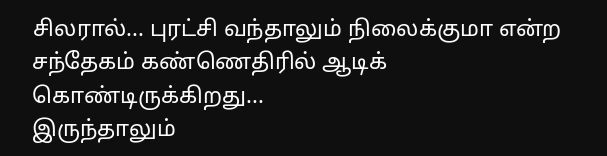சிலரால்... புரட்சி வந்தாலும் நிலைக்குமா என்ற சந்தேகம் கண்ணெதிரில் ஆடிக் கொண்டிருக்கிறது...
இருந்தாலும்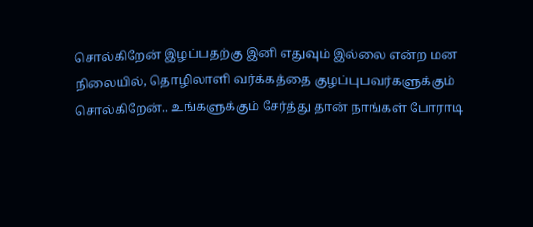சொல்கிறேன் இழப்பதற்கு இனி எதுவும் இல்லை என்ற மன நிலையில், தொழிலாளி வர்க்கத்தை குழப்புபவர்களுக்கும் சொல்கிறேன்.. உங்களுக்கும் சேர்த்து தான் நாங்கள் போராடி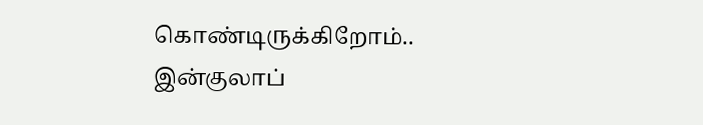கொண்டிருக்கிறோம்..
இன்குலாப்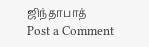ஜிந்தாபாத்
Post a Comment